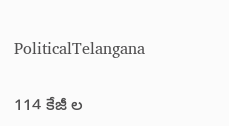PoliticalTelangana

114 కేజీ ల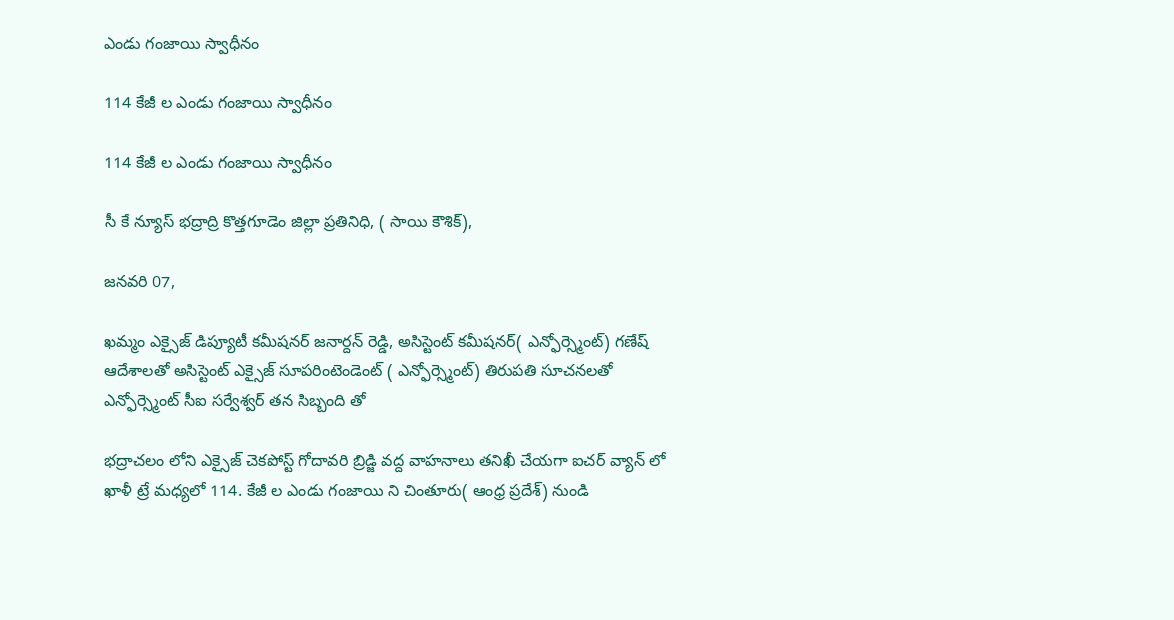ఎండు గంజాయి స్వాధీనం

114 కేజీ ల ఎండు గంజాయి స్వాధీనం

114 కేజీ ల ఎండు గంజాయి స్వాధీనం

సీ కే న్యూస్ భద్రాద్రి కొత్తగూడెం జిల్లా ప్రతినిధి, ( సాయి కౌశిక్),

జనవరి 07,

ఖమ్మం ఎక్సైజ్ డిప్యూటీ కమీషనర్ జనార్దన్ రెడ్డి, అసిస్టెంట్ కమీషనర్( ఎన్ఫోర్స్మెంట్) గణేష్ ఆదేశాలతో అసిస్టెంట్ ఎక్సైజ్ సూపరింటెండెంట్ ( ఎన్ఫోర్స్మెంట్) తిరుపతి సూచనలతో ఎన్ఫోర్స్మెంట్ సీఐ సర్వేశ్వర్ తన సిబ్బంది తో

భద్రాచలం లోని ఎక్సైజ్ చెకపోస్ట్ గోదావరి బ్రిడ్జి వద్ద వాహనాలు తనిఖీ చేయగా ఐచర్ వ్యాన్ లో ఖాళీ ట్రే మధ్యలో 114. కేజీ ల ఎండు గంజాయి ని చింతూరు( ఆంధ్ర ప్రదేశ్) నుండి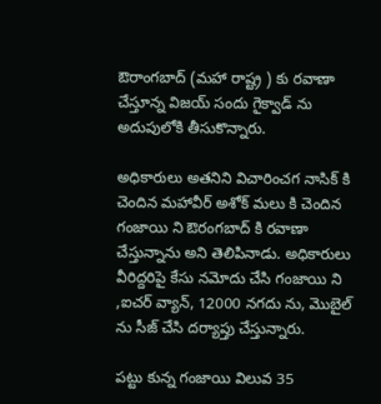ఔరాంగబాద్ (మహా రాష్ట్ర ) కు రవాణా చేస్తూన్న విజయ్ సందు గైక్వాడ్ ను అదుపులోకి తీసుకొన్నారు.

అధికారులు అతనిని విచారించగ నాసిక్ కి చెందిన మహావీర్ అశోక్ మలు కి చెందిన గంజాయి ని ఔరంగబాద్ కి రవాణా చేస్తున్నాను అని తెలిపినాడు. అధికారులు వీరిద్దరిపై కేసు నమోదు చేసి గంజాయి ని ,ఐచర్ వ్యాన్, 12000 నగదు ను, మొబైల్ ను సీజ్ చేసి దర్యాప్తు చేస్తున్నారు.

పట్టు కున్న గంజాయి విలువ 35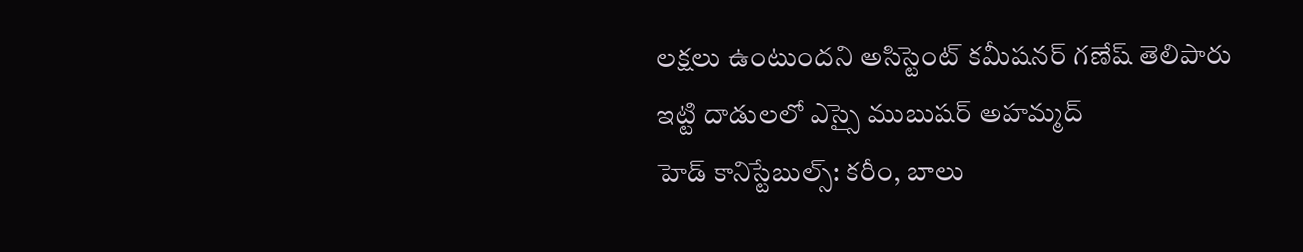లక్షలు ఉంటుందని అసిస్టెంట్ కమీషనర్ గణేష్ తెలిపారు
ఇట్టి దాడులలో ఎస్సై ముబుషర్ అహమ్మద్
హెడ్ కానిస్టేబుల్స్: కరీం, బాలు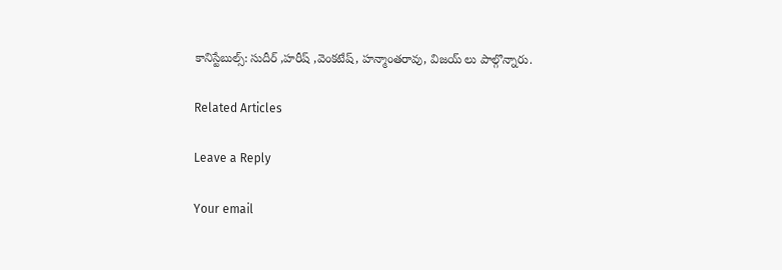కానిస్టేబుల్స్: సుదీర్ ,హరీష్ ,వెంకటేష్, హన్మాంతరావు, విజయ్ లు పాల్గొన్నారు.

Related Articles

Leave a Reply

Your email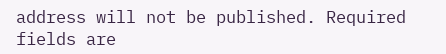address will not be published. Required fields are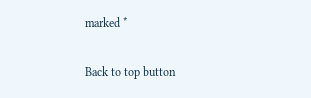marked *

Back to top button